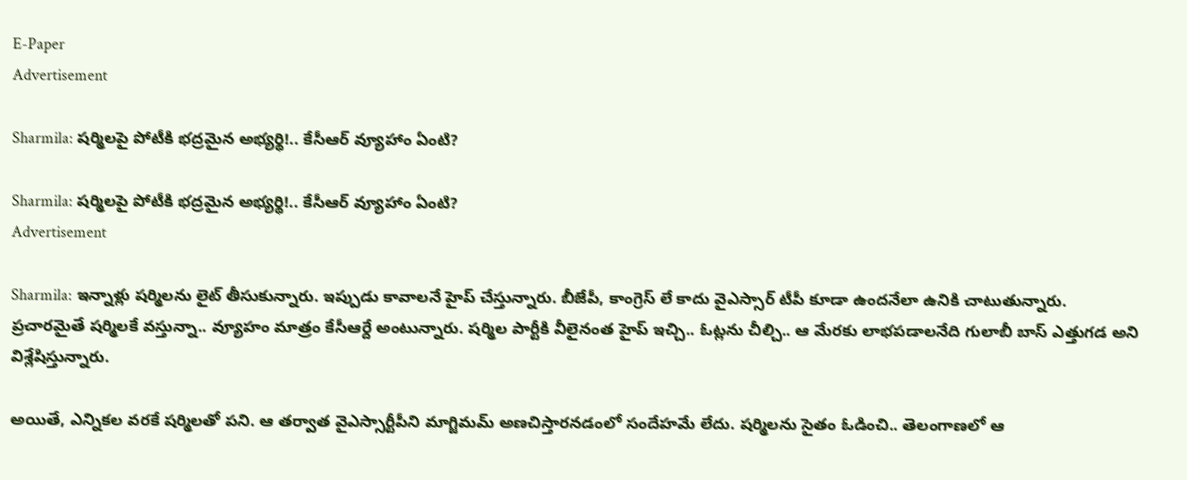E-Paper
Advertisement

Sharmila: షర్మిలపై పోటీకి భద్రమైన అభ్యర్థి!.. కేసీఆర్ వ్యూహాం ఏంటి?

Sharmila: షర్మిలపై పోటీకి భద్రమైన అభ్యర్థి!.. కేసీఆర్ వ్యూహాం ఏంటి?
Advertisement

Sharmila: ఇన్నాళ్లు షర్మిలను లైట్ తీసుకున్నారు. ఇప్పుడు కావాలనే హైప్ చేస్తున్నారు. బీజేపీ, కాంగ్రెస్ లే కాదు వైఎస్సార్ టీపీ కూడా ఉందనేలా ఉనికి చాటుతున్నారు. ప్రచారమైతే షర్మిలకే వస్తున్నా.. వ్యూహం మాత్రం కేసీఆర్దే అంటున్నారు. షర్మిల పార్టీకి వీలైనంత హైప్ ఇచ్చి.. ఓట్లను చీల్చి.. ఆ మేరకు లాభపడాలనేది గులాబీ బాస్ ఎత్తుగడ అని విశ్లేషిస్తున్నారు.

అయితే, ఎన్నికల వరకే షర్మిలతో పని. ఆ తర్వాత వైఎస్సార్టీపీని మాగ్జిమమ్ అణచిస్తారనడంలో సందేహమే లేదు. షర్మిలను సైతం ఓడించి.. తెలంగాణలో ఆ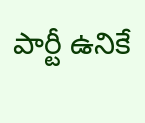పార్టీ ఉనికే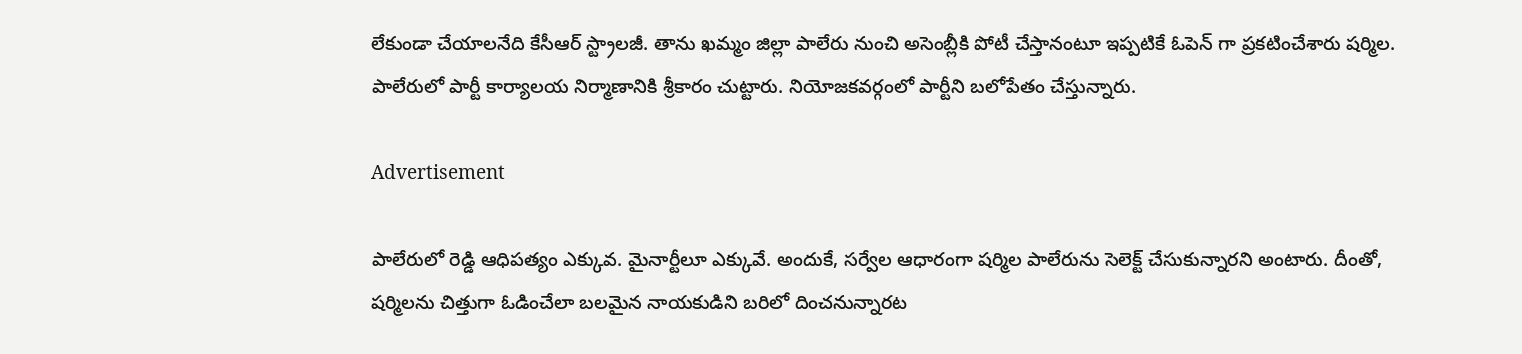లేకుండా చేయాలనేది కేసీఆర్ స్ట్రాలజీ. తాను ఖమ్మం జిల్లా పాలేరు నుంచి అసెంబ్లీకి పోటీ చేస్తానంటూ ఇప్పటికే ఓపెన్ గా ప్రకటించేశారు షర్మిల. పాలేరులో పార్టీ కార్యాలయ నిర్మాణానికి శ్రీకారం చుట్టారు. నియోజకవర్గంలో పార్టీని బలోపేతం చేస్తున్నారు.

Advertisement

పాలేరులో రెడ్డి ఆధిపత్యం ఎక్కువ. మైనార్టీలూ ఎక్కువే. అందుకే, సర్వేల ఆధారంగా షర్మిల పాలేరును సెలెక్ట్ చేసుకున్నారని అంటారు. దీంతో, షర్మిలను చిత్తుగా ఓడించేలా బలమైన నాయకుడిని బరిలో దించనున్నారట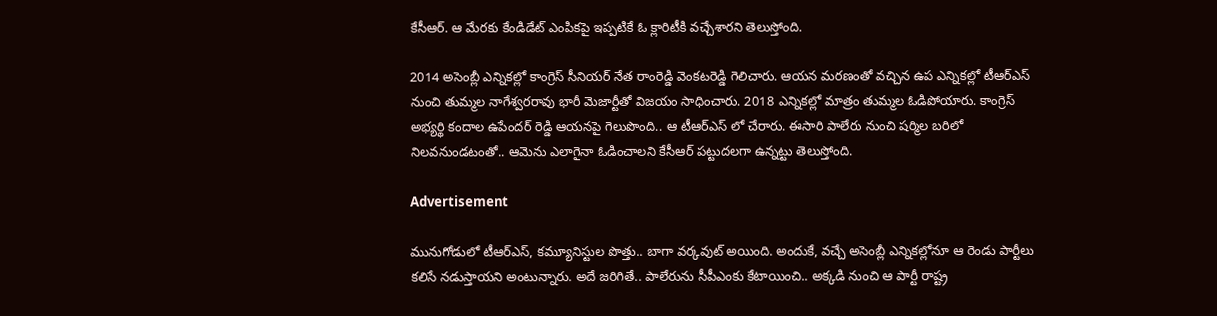కేసీఆర్. ఆ మేరకు కేండిడేట్ ఎంపికపై ఇప్పటికే ఓ క్లారిటీకి వచ్చేశారని తెలుస్తోంది.

2014 అసెంబ్లీ ఎన్నికల్లో కాంగ్రెస్ సీనియర్ నేత రాంరెడ్డి వెంకటరెడ్డి గెలిచారు. ఆయన మరణంతో వచ్చిన ఉప ఎన్నికల్లో టీఆర్ఎస్ నుంచి తుమ్మల నాగేశ్వరరావు భారీ మెజార్టీతో విజయం సాధించారు. 2018 ఎన్నికల్లో మాత్రం తుమ్మల ఓడిపోయారు. కాంగ్రెస్ అభ్యర్థి కందాల ఉపేందర్ రెడ్డి ఆయనపై గెలుపొంది.. ఆ టీఆర్ఎస్ లో చేరారు. ఈసారి పాలేరు నుంచి షర్మిల బరిలో నిలవనుండటంతో.. ఆమెను ఎలాగైనా ఓడించాలని కేసీఆర్ పట్టుదలగా ఉన్నట్టు తెలుస్తోంది.

Advertisement

మునుగోడులో టీఆర్ఎస్, కమ్యూనిస్టుల పొత్తు.. బాగా వర్కవుట్ అయింది. అందుకే, వచ్చే అసెంబ్లీ ఎన్నికల్లోనూ ఆ రెండు పార్టీలు కలిసే నడుస్తాయని అంటున్నారు. అదే జరిగితే.. పాలేరును సీపీఎంకు కేటాయించి.. అక్కడి నుంచి ఆ పార్టీ రాష్ట్ర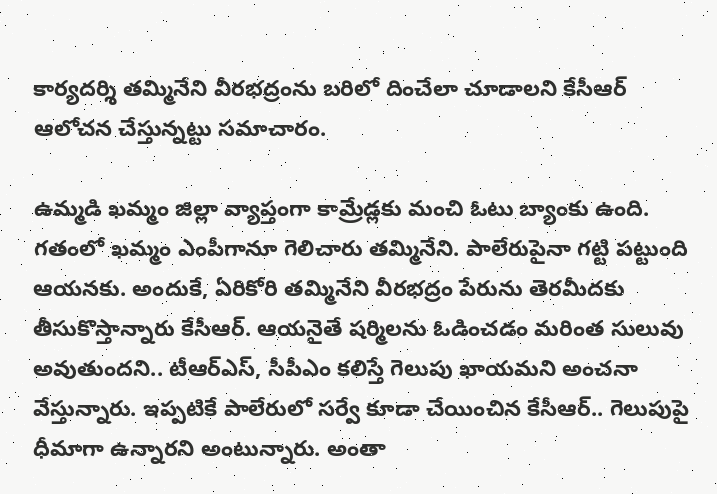కార్యదర్శి తమ్మినేని వీరభద్రంను బరిలో దించేలా చూడాలని కేసీఆర్ ఆలోచన చేస్తున్నట్టు సమాచారం.

ఉమ్మడి ఖమ్మం జిల్లా వ్యాప్తంగా కామ్రేడ్లకు మంచి ఓటు బ్యాంకు ఉంది. గతంలో ఖమ్మం ఎంపీగానూ గెలిచారు తమ్మినేని. పాలేరుపైనా గట్టి పట్టుంది ఆయనకు. అందుకే, ఏరికోరి తమ్మినేని వీరభద్రం పేరును తెరమీదకు తీసుకొస్తాన్నారు కేసీఆర్. ఆయనైతే షర్మిలను ఓడించడం మరింత సులువు అవుతుందని.. టీఆర్ఎస్, సీపీఎం కలిస్తే గెలుపు ఖాయమని అంచనా వేస్తున్నారు. ఇప్పటికే పాలేరులో సర్వే కూడా చేయించిన కేసీఆర్.. గెలుపుపై ధీమాగా ఉన్నారని అంటున్నారు. అంతా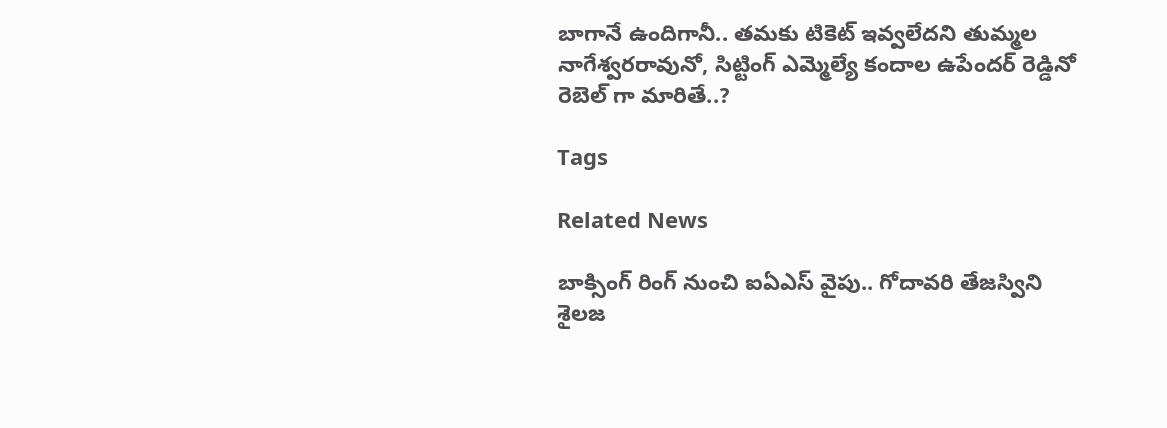బాగానే ఉందిగానీ.. తమకు టికెట్ ఇవ్వలేదని తుమ్మల నాగేశ్వరరావునో, సిట్టింగ్ ఎమ్మెల్యే కందాల ఉపేందర్ రెడ్డినో రెబెల్ గా మారితే..?

Tags

Related News

బాక్సింగ్ రింగ్ నుంచి ఐఏఎస్ వైపు.. గోదావరి తేజస్విని శైలజ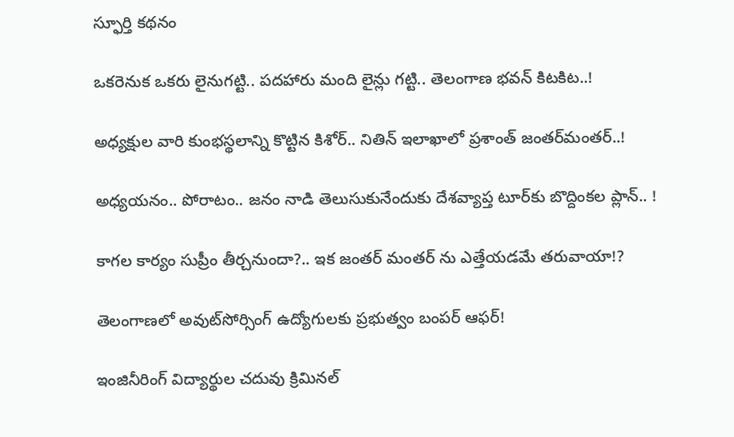స్ఫూర్తి కథనం

ఒక‌రెనుక ఒక‌రు లైనుగ‌ట్టి.. ప‌ద‌హారు మంది లైన్లు గ‌ట్టి.. తెలంగాణ భ‌వ‌న్ కిట‌కిట‌..!

అధ్య‌క్షుల వారి కుంభ‌స్థ‌లాన్ని కొట్టిన కిశోర్‌.. నితిన్ ఇలాఖాలో ప్ర‌శాంత్ జంత‌ర్‌మంత‌ర్‌..!

అధ్య‌య‌నం.. పోరాటం.. జ‌నం నాడి తెలుసుకునేందుకు దేశ‌వ్యాప్త టూర్‌కు బొద్దింక‌ల ప్లాన్‌.. !

కాగ‌ల కార్యం సుప్రీం తీర్చ‌నుందా?.. ఇక జంత‌ర్ మంత‌ర్ ను ఎత్తేయ‌డ‌మే త‌రువాయా!?

తెలంగాణలో అవుట్‌సోర్సింగ్ ఉద్యోగులకు ప్రభుత్వం బంపర్ ఆఫర్!

ఇంజినీరింగ్ విద్యార్థుల చ‌దువు క్రిమిన‌ల్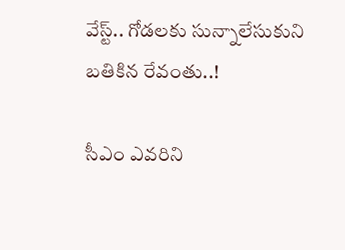వేస్ట్‌.. గోడ‌ల‌కు సున్నాలేసుకుని బ‌తికిన‌ రేవంతు..!

సీఎం ఎవ‌రిని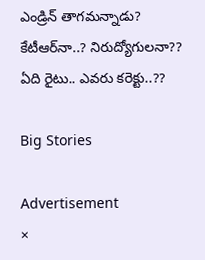ఎండ్రిన్ తాగ‌మ‌న్నాడు? కేటీఆర్‌నా..? నిరుద్యోగుల‌నా?? ఏది రైటు.. ఎవ‌రు కరెక్టు..??

Big Stories

Advertisement
×